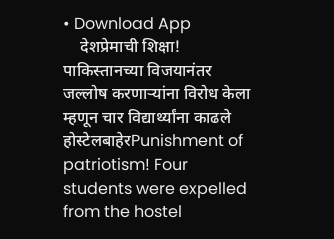• Download App
    देशप्रेमाची शिक्षा! पाकिस्तानच्या विजयानंतर जल्लोष करणाऱ्यांना विरोध केला म्हणून चार विद्यार्थ्यांना काढले होस्टेलबाहेरPunishment of patriotism! Four students were expelled from the hostel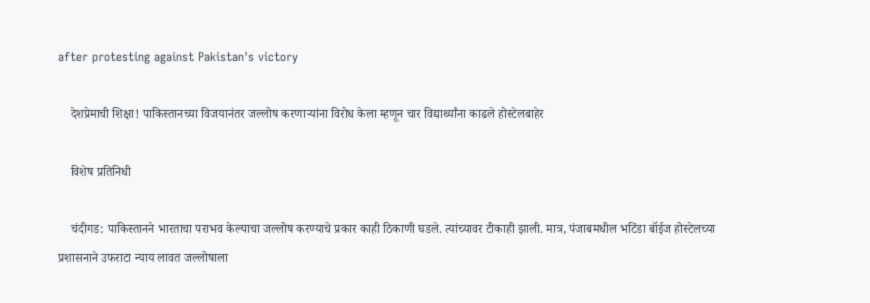after protesting against Pakistan's victory

    देशप्रेमाची शिक्षा! पाकिस्तानच्या विजयानंतर जल्लोष करणाऱ्यांना विरोध केला म्हणून चार विद्यार्थ्यांना काढले होस्टेलबाहेर

    विशेष प्रतिनिधी

    चंदीगड: पाकिस्तानने भारताचा पराभव केल्याचा जल्लोष करण्याचे प्रकार काही ठिकाणी घडले. त्यांच्यावर टीकाही झाली. मात्र, पंजाबमधील भटिंडा बॉईज होस्टेलच्या प्रशासनाने उफराटा न्याय लावत जल्लोषाला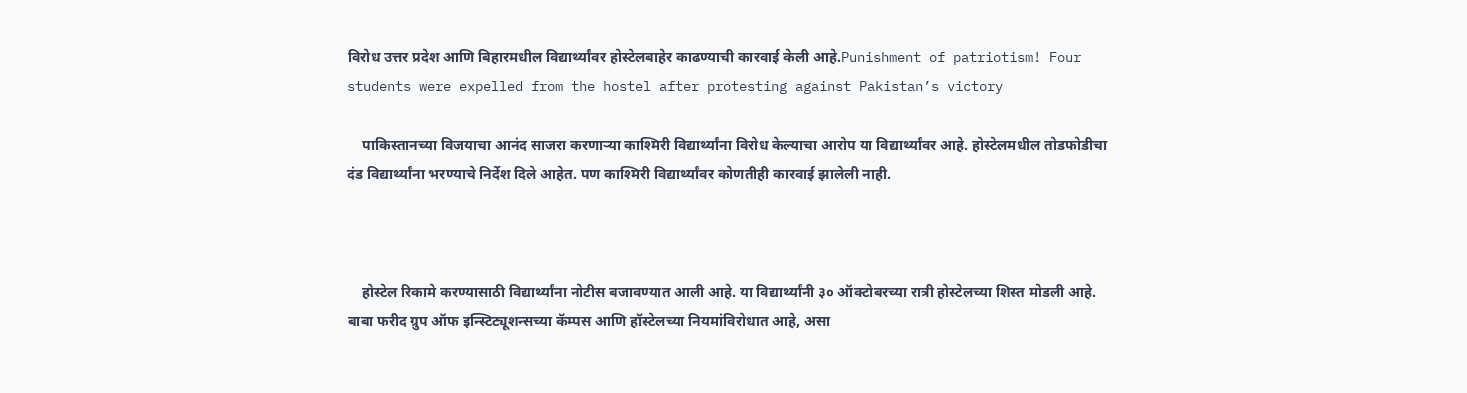विरोध उत्तर प्रदेश आणि बिहारमधील विद्यार्थ्यांवर होस्टेलबाहेर काढण्याची कारवाई केली आहे.Punishment of patriotism! Four students were expelled from the hostel after protesting against Pakistan’s victory

    पाकिस्तानच्या विजयाचा आनंद साजरा करणाऱ्या काश्मिरी विद्यार्थ्यांना विरोध केल्याचा आरोप या विद्यार्थ्यांवर आहे. होस्टेलमधील तोडफोडीचा दंड विद्यार्थ्यांना भरण्याचे निर्देश दिले आहेत. पण काश्मिरी विद्यार्थ्यांवर कोणतीही कारवाई झालेली नाही.



    होस्टेल रिकामे करण्यासाठी विद्यार्थ्यांना नोटीस बजावण्यात आली आहे. या विद्यार्थ्यांनी ३० ऑक्टोबरच्या रात्री होस्टेलच्या शिस्त मोडली आहे. बाबा फरीद ग्रुप ऑफ इन्स्टिट्यूशन्सच्या कॅम्पस आणि हॉस्टेलच्या नियमांविरोधात आहे, असा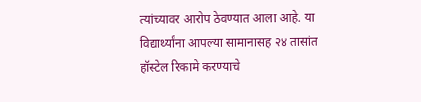त्यांच्यावर आरोप ठेवण्यात आला आहे. या विद्यार्थ्यांना आपल्या सामानासह २४ तासांत हॉस्टेल रिकामे करण्याचे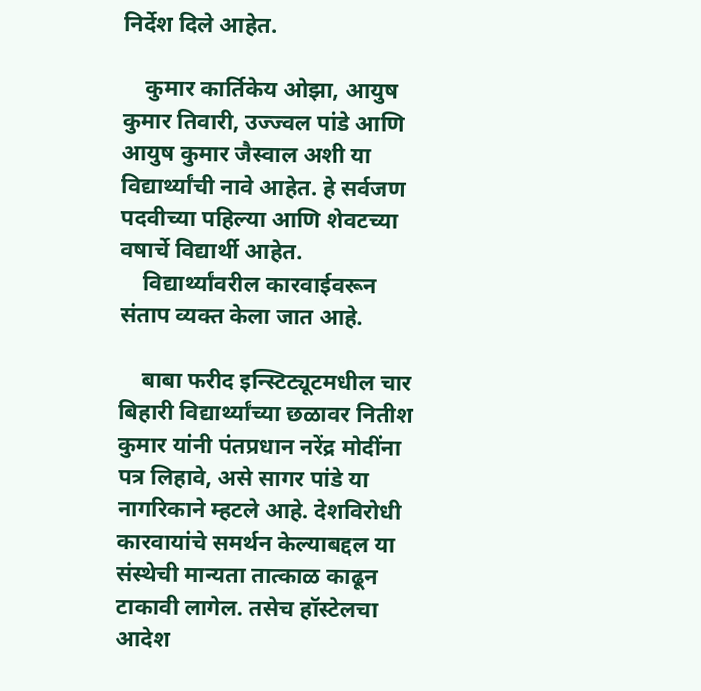निर्देश दिले आहेत.

    कुमार कार्तिकेय ओझा, आयुष कुमार तिवारी, उज्ज्वल पांडे आणि आयुष कुमार जैस्वाल अशी या विद्यार्थ्यांची नावे आहेत. हे सर्वजण पदवीच्या पहिल्या आणि शेवटच्या वषार्चे विद्यार्थी आहेत.
    विद्यार्थ्यांवरील कारवाईवरून संताप व्यक्त केला जात आहे.

    बाबा फरीद इन्स्टिट्यूटमधील चार बिहारी विद्यार्थ्यांच्या छळावर नितीश कुमार यांनी पंतप्रधान नरेंद्र मोदींना पत्र लिहावे, असे सागर पांडे या नागरिकाने म्हटले आहे. देशविरोधी कारवायांचे समर्थन केल्याबद्दल या संस्थेची मान्यता तात्काळ काढून टाकावी लागेल. तसेच हॉस्टेलचा आदेश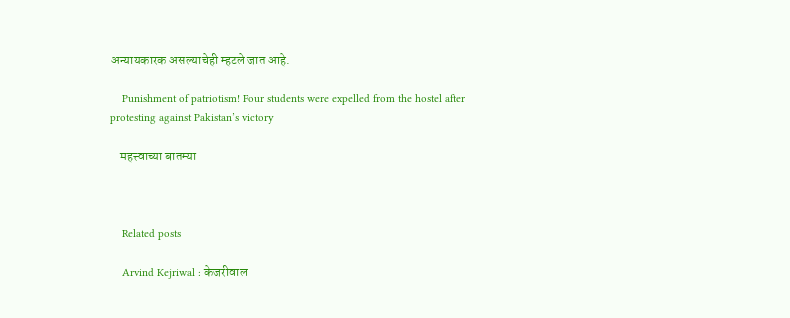अन्यायकारक असल्याचेही म्हटले जात आहे.

    Punishment of patriotism! Four students were expelled from the hostel after protesting against Pakistan’s victory

    महत्त्वाच्या बातम्या



    Related posts

    Arvind Kejriwal : केजरीवाल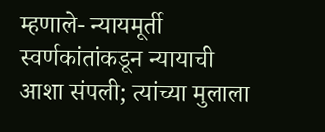म्हणाले- न्यायमूर्ती स्वर्णकांतांकडून न्यायाची आशा संपली; त्यांच्या मुलाला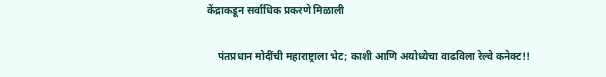केंद्राकडून सर्वाधिक प्रकरणे मिळाली

    पंतप्रधान मोदींची महाराष्ट्राला भेट; काशी आणि अयोध्येचा वाढविला रेल्वे कनेक्ट!!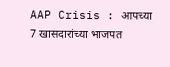AAP Crisis : आपच्या 7 खासदारांच्या भाजपत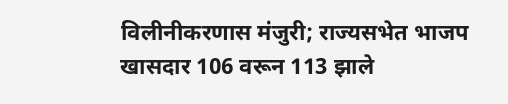विलीनीकरणास मंजुरी; राज्यसभेत भाजप खासदार 106 वरून 113 झाले